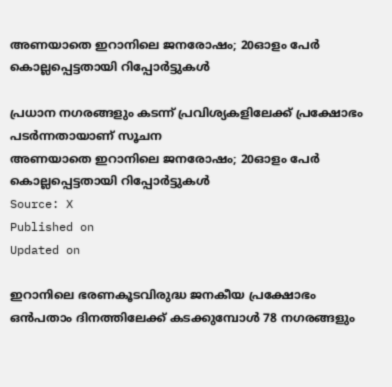അണയാതെ ഇറാനിലെ ജനരോഷം; 20ഓളം പേർ കൊല്ലപ്പെട്ടതായി റിപ്പോർട്ടുകൾ

പ്രധാന നഗരങ്ങളും കടന്ന് പ്രവിശ്യകളിലേക്ക് പ്രക്ഷോഭം പടർന്നതായാണ് സൂചന
അണയാതെ ഇറാനിലെ ജനരോഷം; 20ഓളം പേർ കൊല്ലപ്പെട്ടതായി റിപ്പോർട്ടുകൾ
Source: X
Published on
Updated on

ഇറാനിലെ ഭരണകൂടവിരുദ്ധ ജനകീയ പ്രക്ഷോഭം ഒൻപതാം ദിനത്തിലേക്ക് കടക്കുമ്പോൾ 78 നഗരങ്ങളും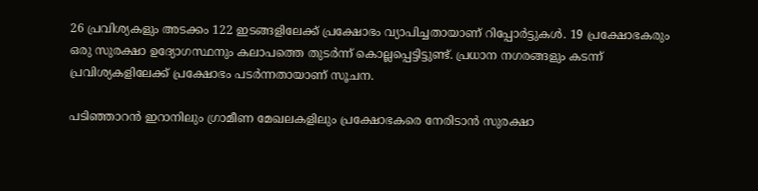26 പ്രവിശ്യകളും അടക്കം 122 ഇടങ്ങളിലേക്ക് പ്രക്ഷോഭം വ്യാപിച്ചതായാണ് റിപ്പോർട്ടുകൾ. 19 പ്രക്ഷോഭകരും ഒരു സുരക്ഷാ ഉദ്യോഗസ്ഥനും കലാപത്തെ തുടർന്ന് കൊല്ലപ്പെട്ടിട്ടുണ്ട്. പ്രധാന നഗരങ്ങളും കടന്ന് പ്രവിശ്യകളിലേക്ക് പ്രക്ഷോഭം പടർന്നതായാണ് സൂചന.

പടിഞ്ഞാറൻ ഇറാനിലും ഗ്രാമീണ മേഖലകളിലും പ്രക്ഷോഭകരെ നേരിടാൻ സുരക്ഷാ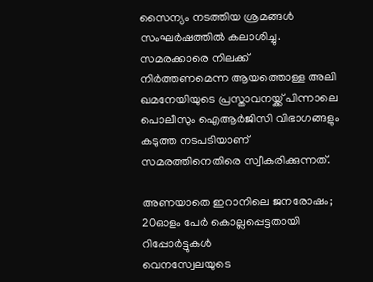സൈന്യം നടത്തിയ ശ്രമങ്ങൾ സംഘർഷത്തിൽ കലാശിച്ചു. സമരക്കാരെ നിലക്ക് നിർത്തണമെന്ന ആയത്തൊള്ള അലി ഖമനേയിയുടെ പ്രസ്താവനയ്ക്ക് പിന്നാലെ പൊലീസും ഐആർജിസി വിഭാഗങ്ങളും കടുത്ത നടപടിയാണ് സമരത്തിനെതിരെ സ്വീകരിക്കുന്നത്.

അണയാതെ ഇറാനിലെ ജനരോഷം; 20ഓളം പേർ കൊല്ലപ്പെട്ടതായി റിപ്പോർട്ടുകൾ
വെനസ്വേലയുടെ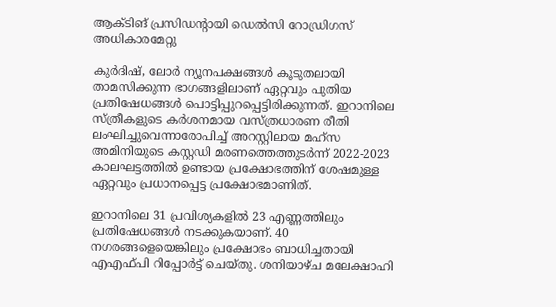ആക്ടിങ് പ്രസിഡൻ്റായി ഡെൽസി റോഡ്രിഗസ് അധികാരമേറ്റു

കുർദിഷ്, ലോർ ന്യൂനപക്ഷങ്ങൾ കൂടുതലായി താമസിക്കുന്ന ഭാഗങ്ങളിലാണ് ഏറ്റവും പുതിയ പ്രതിഷേധങ്ങൾ പൊട്ടിപ്പുറപ്പെട്ടിരിക്കുന്നത്. ഇറാനിലെ സ്ത്രീകളുടെ കർശനമായ വസ്ത്രധാരണ രീതി ലംഘിച്ചുവെന്നാരോപിച്ച് അറസ്റ്റിലായ മഹ്‌സ അമിനിയുടെ കസ്റ്റഡി മരണത്തെത്തുടർന്ന് 2022-2023 കാലഘട്ടത്തിൽ ഉണ്ടായ പ്രക്ഷോഭത്തിന് ശേഷമുള്ള ഏറ്റവും പ്രധാനപ്പെട്ട പ്രക്ഷോഭമാണിത്.

ഇറാനിലെ 31 പ്രവിശ്യകളിൽ 23 എണ്ണത്തിലും പ്രതിഷേധങ്ങൾ നടക്കുകയാണ്. 40 നഗരങ്ങളെയെങ്കിലും പ്രക്ഷോഭം ബാധിച്ചതായി എഎഫ്പി റിപ്പോർട്ട് ചെയ്തു. ശനിയാഴ്ച മലേക്ഷാഹി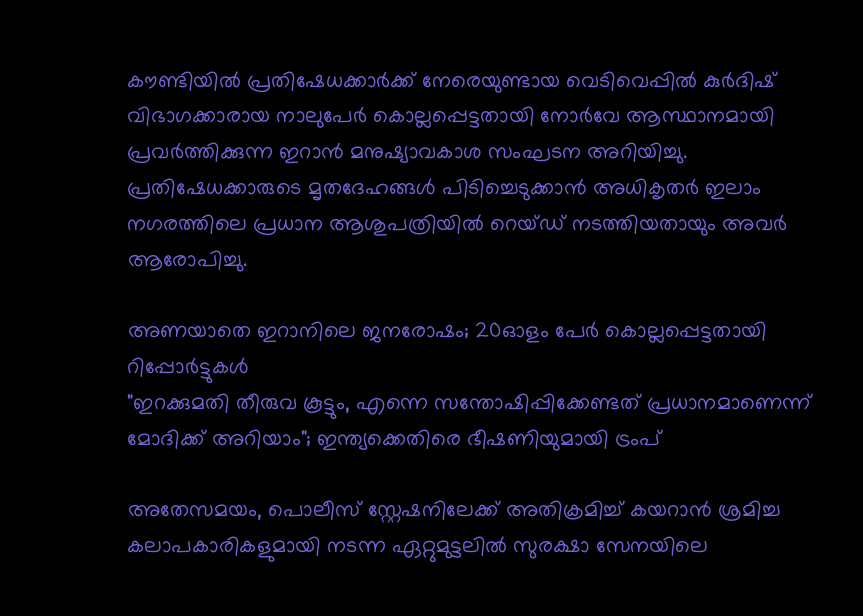കൗണ്ടിയിൽ പ്രതിഷേധക്കാർക്ക് നേരെയുണ്ടായ വെടിവെപ്പിൽ കുർദിഷ് വിഭാഗക്കാരായ നാലുപേർ കൊല്ലപ്പെട്ടതായി നോർവേ ആസ്ഥാനമായി പ്രവർത്തിക്കുന്ന ഇറാൻ മനുഷ്യാവകാശ സംഘടന അറിയിച്ചു. പ്രതിഷേധക്കാരുടെ മൃതദേഹങ്ങൾ പിടിച്ചെടുക്കാൻ അധികൃതർ ഇലാം നഗരത്തിലെ പ്രധാന ആശുപത്രിയിൽ റെയ്ഡ് നടത്തിയതായും അവർ ആരോപിച്ചു.

അണയാതെ ഇറാനിലെ ജനരോഷം; 20ഓളം പേർ കൊല്ലപ്പെട്ടതായി റിപ്പോർട്ടുകൾ
"ഇറക്കുമതി തീരുവ കൂട്ടും, എന്നെ സന്തോഷിപ്പിക്കേണ്ടത് പ്രധാനമാണെന്ന് മോദിക്ക് അറിയാം"; ഇന്ത്യക്കെതിരെ ഭീഷണിയുമായി ട്രംപ്

അതേസമയം, പൊലീസ് സ്റ്റേഷനിലേക്ക് അതിക്രമിച്ച് കയറാൻ ശ്രമിച്ച കലാപകാരികളുമായി നടന്ന ഏറ്റുമുട്ടലിൽ സുരക്ഷാ സേനയിലെ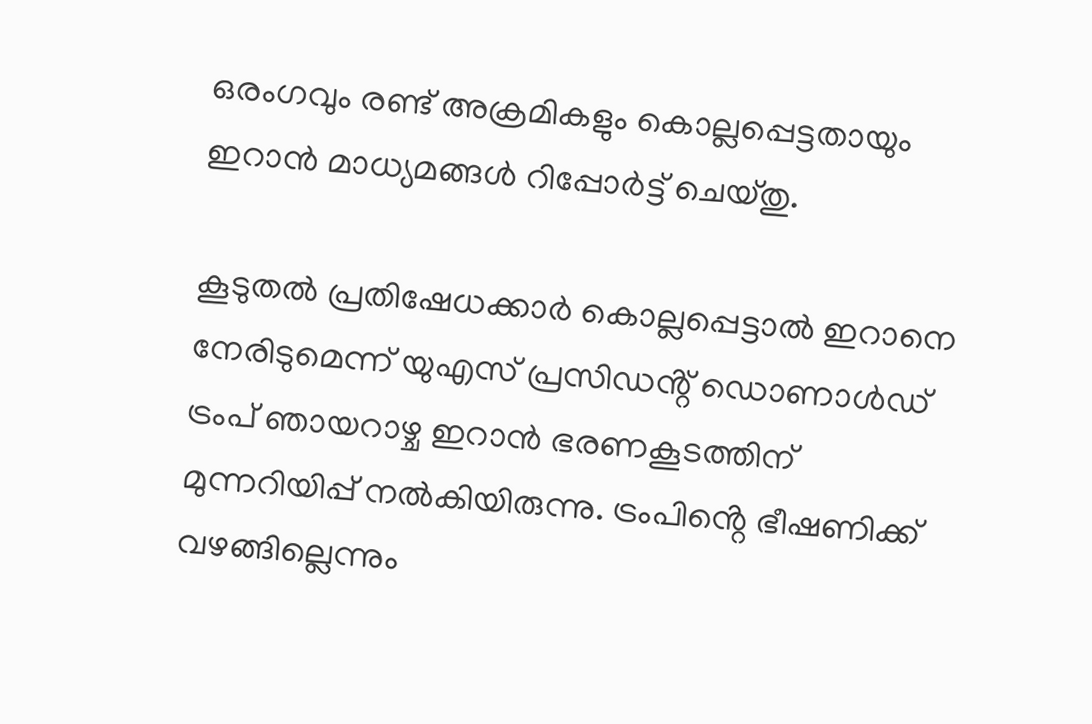ഒരംഗവും രണ്ട് അക്രമികളും കൊല്ലപ്പെട്ടതായും ഇറാൻ മാധ്യമങ്ങൾ റിപ്പോർട്ട് ചെയ്തു.

കൂടുതൽ പ്രതിഷേധക്കാർ കൊല്ലപ്പെട്ടാൽ ഇറാനെ നേരിടുമെന്ന് യുഎസ് പ്രസിഡൻ്റ് ഡൊണാൾഡ് ട്രംപ് ഞായറാഴ്ച ഇറാൻ ഭരണകൂടത്തിന് മുന്നറിയിപ്പ് നൽകിയിരുന്നു. ട്രംപിൻ്റെ ഭീഷണിക്ക് വഴങ്ങില്ലെന്നും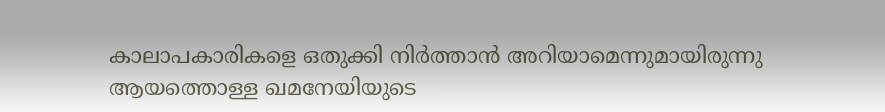കാലാപകാരികളെ ഒതുക്കി നിർത്താൻ അറിയാമെന്നുമായിരുന്നു ആയത്തൊള്ള ഖമനേയിയുടെ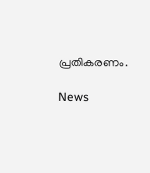പ്രതികരണം.

News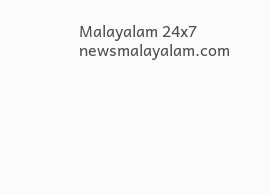Malayalam 24x7
newsmalayalam.com